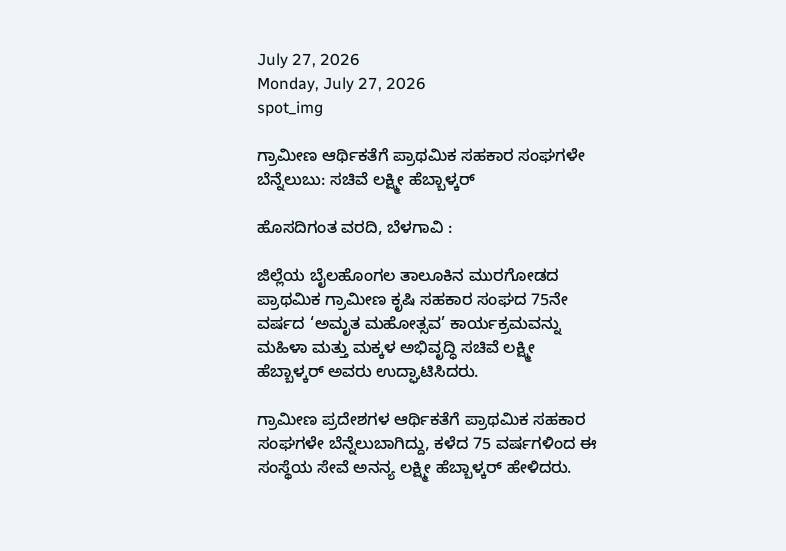July 27, 2026
Monday, July 27, 2026
spot_img

ಗ್ರಾಮೀಣ ಆರ್ಥಿಕತೆಗೆ ಪ್ರಾಥಮಿಕ ಸಹಕಾರ ಸಂಘಗಳೇ ಬೆನ್ನೆಲುಬು: ಸಚಿವೆ ಲಕ್ಷ್ಮೀ ಹೆಬ್ಬಾಳ್ಕರ್

ಹೊಸದಿಗಂತ ವರದಿ, ಬೆಳಗಾವಿ :

ಜಿಲ್ಲೆಯ ಬೈಲಹೊಂಗಲ ತಾಲೂಕಿನ ಮುರಗೋಡದ ಪ್ರಾಥಮಿಕ ಗ್ರಾಮೀಣ ಕೃಷಿ ಸಹಕಾರ ಸಂಘದ 75ನೇ ವರ್ಷದ ‘ಅಮೃತ ಮಹೋತ್ಸವ’ ಕಾರ್ಯಕ್ರಮವನ್ನು ಮಹಿಳಾ ಮತ್ತು ಮಕ್ಕಳ ಅಭಿವೃದ್ಧಿ ಸಚಿವೆ ಲಕ್ಷ್ಮೀ ಹೆಬ್ಬಾಳ್ಕರ್ ಅವರು ಉದ್ಘಾಟಿಸಿದರು.

ಗ್ರಾಮೀಣ ಪ್ರದೇಶಗಳ ಆರ್ಥಿಕತೆಗೆ ಪ್ರಾಥಮಿಕ ಸಹಕಾರ ಸಂಘಗಳೇ ಬೆನ್ನೆಲುಬಾಗಿದ್ದು, ಕಳೆದ 75 ವರ್ಷಗಳಿಂದ ಈ ಸಂಸ್ಥೆಯ ಸೇವೆ ಅನನ್ಯ ಲಕ್ಷ್ಮೀ ಹೆಬ್ಬಾಳ್ಕರ್ ಹೇಳಿದರು.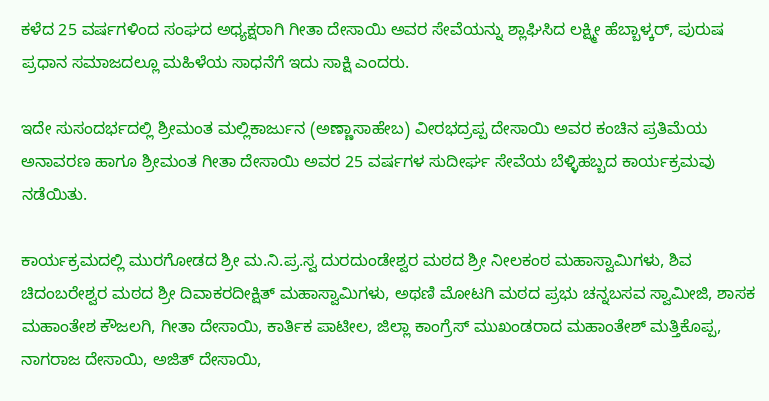ಕಳೆದ 25 ವರ್ಷಗಳಿಂದ ಸಂಘದ ಅಧ್ಯಕ್ಷರಾಗಿ ಗೀತಾ ದೇಸಾಯಿ ಅವರ ಸೇವೆಯನ್ನು ಶ್ಲಾಘಿಸಿದ ಲಕ್ಷ್ಮೀ ಹೆಬ್ಬಾಳ್ಕರ್, ಪುರುಷ ಪ್ರಧಾನ ಸಮಾಜದಲ್ಲೂ ಮಹಿಳೆಯ ಸಾಧನೆಗೆ ಇದು ಸಾಕ್ಷಿ ಎಂದರು.

ಇದೇ ಸುಸಂದರ್ಭದಲ್ಲಿ ಶ್ರೀಮಂತ ಮಲ್ಲಿಕಾರ್ಜುನ (ಅಣ್ಣಾಸಾಹೇಬ) ವೀರಭದ್ರಪ್ಪ ದೇಸಾಯಿ ಅವರ ಕಂಚಿನ ಪ್ರತಿಮೆಯ ಅನಾವರಣ ಹಾಗೂ ಶ್ರೀಮಂತ ಗೀತಾ ದೇಸಾಯಿ ಅವರ 25 ವರ್ಷಗಳ ಸುದೀರ್ಘ ಸೇವೆಯ ಬೆಳ್ಳಿಹಬ್ಬದ ಕಾರ್ಯಕ್ರಮವು ನಡೆಯಿತು.

ಕಾರ್ಯಕ್ರಮದಲ್ಲಿ ಮುರಗೋಡದ ಶ್ರೀ ಮ.ನಿ.ಪ್ರ.ಸ್ವ ದುರದುಂಡೇಶ್ವರ ಮಠದ ಶ್ರೀ ನೀಲಕಂಠ ಮಹಾಸ್ವಾಮಿಗಳು, ಶಿವ ಚಿದಂಬರೇಶ್ವರ ಮಠದ ಶ್ರೀ ದಿವಾಕರದೀಕ್ಷಿತ್ ಮಹಾಸ್ವಾಮಿಗಳು, ಅಥಣಿ ಮೋಟಗಿ ಮಠದ ಪ್ರಭು ಚನ್ನಬಸವ ಸ್ವಾಮೀಜಿ, ಶಾಸಕ ಮಹಾಂತೇಶ ಕೌಜಲಗಿ, ಗೀತಾ ದೇಸಾಯಿ, ಕಾರ್ತಿಕ ಪಾಟೀಲ, ಜಿಲ್ಲಾ ಕಾಂಗ್ರೆಸ್ ಮುಖಂಡರಾದ ಮಹಾಂತೇಶ್ ಮತ್ತಿಕೊಪ್ಪ, ನಾಗರಾಜ ದೇಸಾಯಿ, ಅಜಿತ್ ದೇಸಾಯಿ,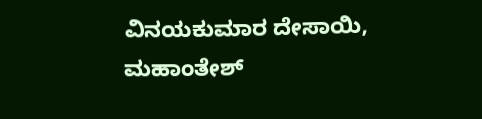ವಿನಯಕುಮಾರ ದೇಸಾಯಿ, ಮಹಾಂತೇಶ್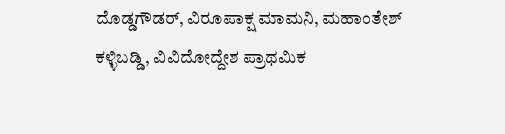ದೊಡ್ಡಗೌಡರ್, ವಿರೂಪಾಕ್ಷ ಮಾಮನಿ, ಮಹಾಂತೇಶ್ ಕಳ್ಳಿಬಡ್ಡಿ, ವಿವಿದೋದ್ದೇಶ ಪ್ರಾಥಮಿಕ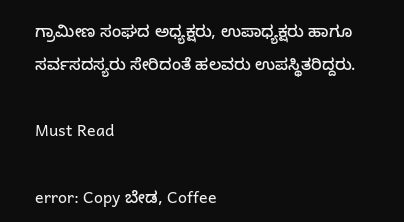ಗ್ರಾಮೀಣ ಸಂಘದ ಅಧ್ಯಕ್ಷರು, ಉಪಾಧ್ಯಕ್ಷರು ಹಾಗೂ ಸರ್ವಸದಸ್ಯರು ಸೇರಿದಂತೆ ಹಲವರು ಉಪಸ್ಥಿತರಿದ್ದರು.

Must Read

error: Copy ಬೇಡ, Coffee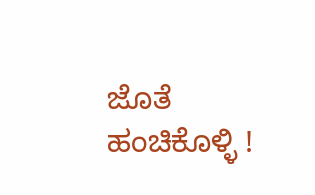ಜೊತೆ ಹಂಚಿಕೊಳ್ಳಿ !